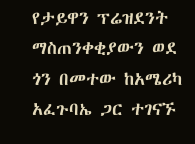የታይዋን ፕሬዝደንት ማስጠንቀቂያውን ወደ ጎን በመተው ከአሜሪካ አፈጉባኤ ጋር ተገናኙ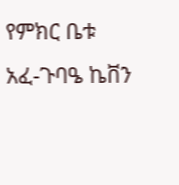የምክር ቤቱ አፈ-ጉባዔ ኬቨን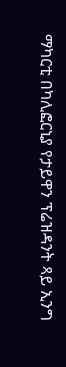ማካርቲ በካሊፎርኒያ የታይዋን ፕሬዝዳንት ጻይ ኢንግ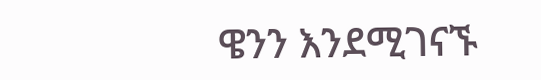ዌንን እንደሚገናኙ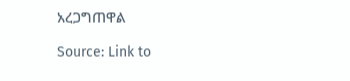አረጋግጠዋል

Source: Link to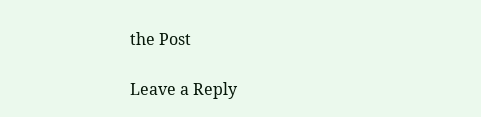the Post

Leave a Reply